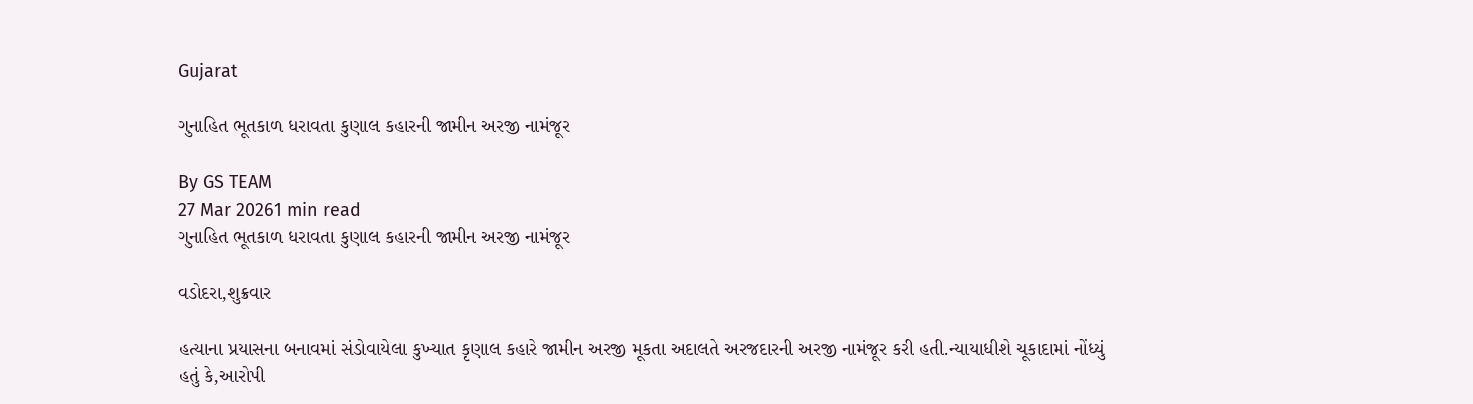Gujarat

ગુનાહિત ભૂતકાળ ધરાવતા કુણાલ કહારની જામીન અરજી નામંજૂર

By GS TEAM
27 Mar 20261 min read
ગુનાહિત ભૂતકાળ ધરાવતા કુણાલ કહારની જામીન અરજી નામંજૂર

વડોદરા,શુક્રવાર

હત્યાના પ્રયાસના બનાવમાં સંડોવાયેલા કુખ્યાત કૃણાલ કહારે જામીન અરજી મૂકતા અદાલતે અરજદારની અરજી નામંજૂર કરી હતી.ન્યાયાધીશે ચૂકાદામાં નોંધ્યું હતું કે,આરોપી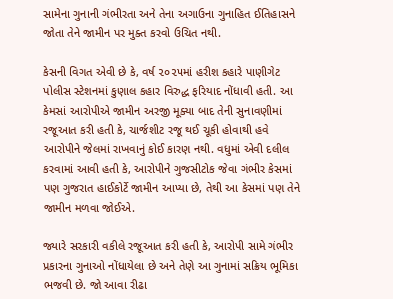સામેના ગુનાની ગંભીરતા અને તેના અગાઉના ગુનાહિત ઈતિહાસને જોતા તેને જામીન પર મુક્ત કરવો ઉચિત નથી.

કેસની વિગત એવી છે કે, વર્ષ ૨૦૨૫માં હરીશ કહારે પાણીગેટ પોલીસ સ્ટેશનમાં કુણાલ કહાર વિરુદ્ધ ફરિયાદ નોંધાવી હતી. આ કેમસાં આરોપીએ જામીન અરજી મૂક્યા બાદ તેની સુનાવણીમાં રજૂઆત કરી હતી કે, ચાર્જશીટ રજૂ થઈ ચૂકી હોવાથી હવે આરોપીને જેલમાં રાખવાનું કોઈ કારણ નથી. વધુમાં એવી દલીલ કરવામાં આવી હતી કે, આરોપીને ગુજસીટોક જેવા ગંભીર કેસમાં પણ ગુજરાત હાઈકોર્ટે જામીન આપ્યા છે, તેથી આ કેસમાં પણ તેને જામીન મળવા જોઈએ.

જ્યારે સરકારી વકીલે રજૂઆત કરી હતી કે, આરોપી સામે ગંભીર પ્રકારના ગુનાઓ નોંધાયેલા છે અને તેણે આ ગુનામાં સક્રિય ભૂમિકા ભજવી છે. જો આવા રીઢા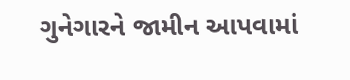ગુનેગારને જામીન આપવામાં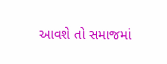આવશે તો સમાજમાં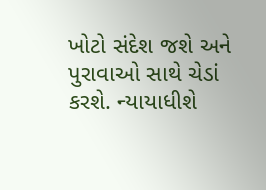ખોટો સંદેશ જશે અને પુરાવાઓ સાથે ચેડાં કરશે. ન્યાયાધીશે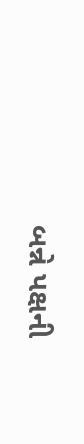બન્ને પક્ષની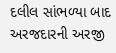દલીલ સાંભળ્યા બાદ અરજદારની અરજી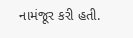નામંજૂર કરી હતી.